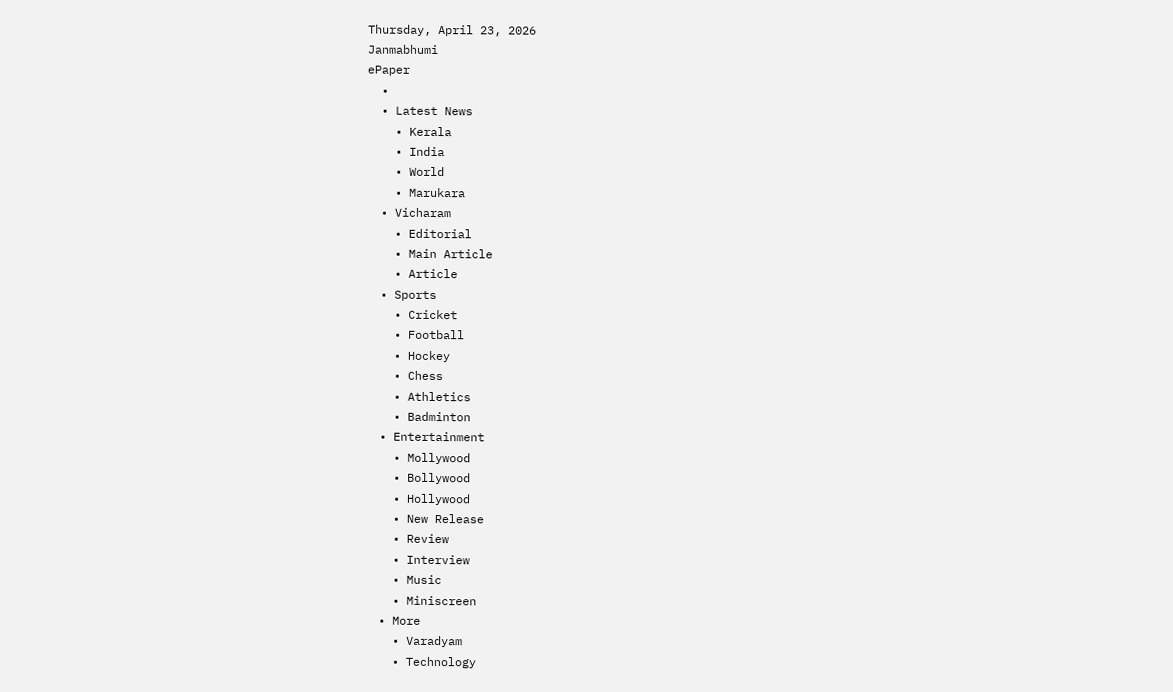Thursday, April 23, 2026
Janmabhumi
ePaper
  •
  • Latest News
    • Kerala
    • India
    • World
    • Marukara
  • Vicharam
    • Editorial
    • Main Article
    • Article
  • Sports
    • Cricket
    • Football
    • Hockey
    • Chess
    • Athletics
    • Badminton
  • Entertainment
    • Mollywood
    • Bollywood
    • Hollywood
    • New Release
    • Review
    • Interview
    • Music
    • Miniscreen
  • More
    • Varadyam
    • Technology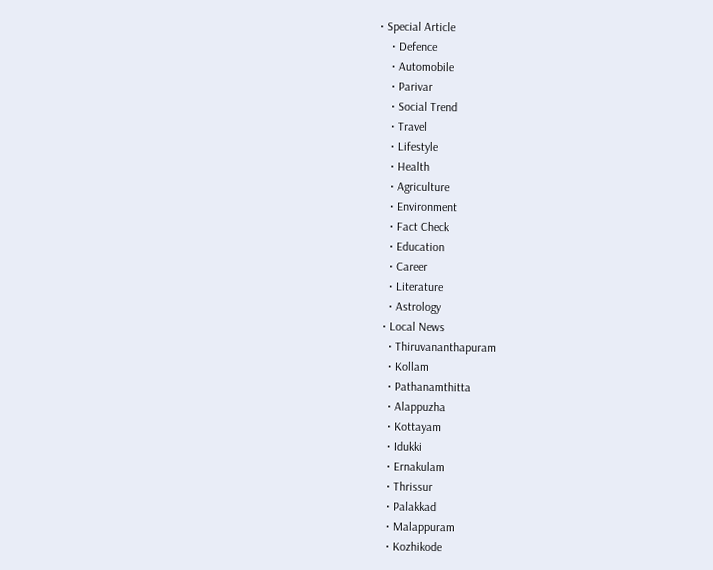• Special Article
    • Defence
    • Automobile
    • Parivar
    • Social Trend
    • Travel
    • Lifestyle
    • Health
    • Agriculture
    • Environment
    • Fact Check
    • Education
    • Career
    • Literature
    • Astrology
  • Local News
    • Thiruvananthapuram
    • Kollam
    • Pathanamthitta
    • Alappuzha
    • Kottayam
    • Idukki
    • Ernakulam
    • Thrissur
    • Palakkad
    • Malappuram
    • Kozhikode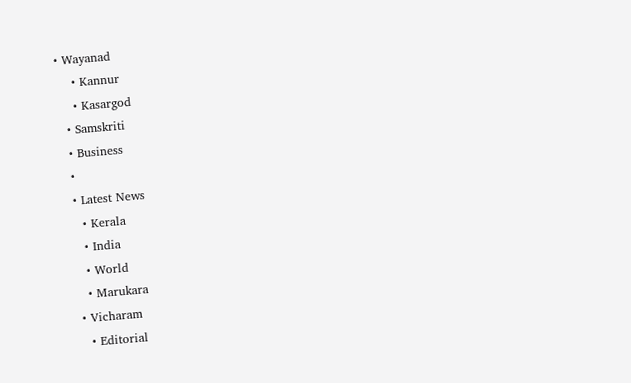• Wayanad
    • Kannur
    • Kasargod
  • Samskriti
  • Business
  •
  • Latest News
    • Kerala
    • India
    • World
    • Marukara
  • Vicharam
    • Editorial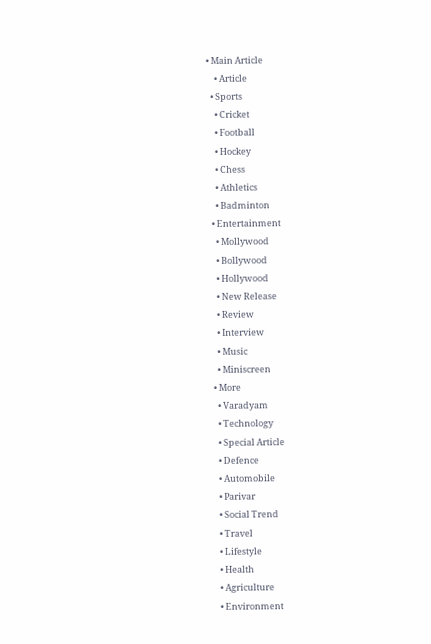• Main Article
    • Article
  • Sports
    • Cricket
    • Football
    • Hockey
    • Chess
    • Athletics
    • Badminton
  • Entertainment
    • Mollywood
    • Bollywood
    • Hollywood
    • New Release
    • Review
    • Interview
    • Music
    • Miniscreen
  • More
    • Varadyam
    • Technology
    • Special Article
    • Defence
    • Automobile
    • Parivar
    • Social Trend
    • Travel
    • Lifestyle
    • Health
    • Agriculture
    • Environment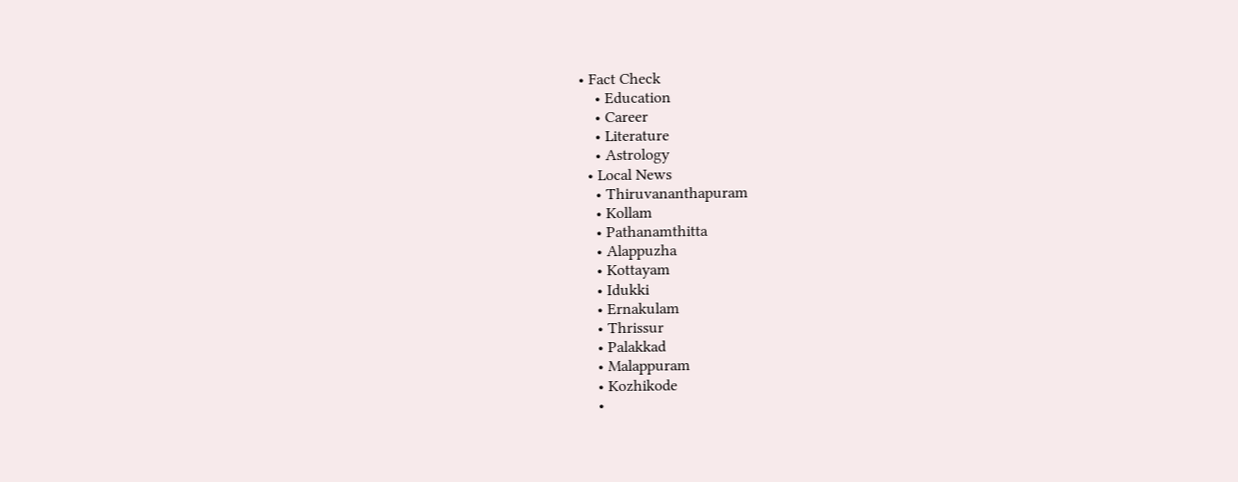• Fact Check
    • Education
    • Career
    • Literature
    • Astrology
  • Local News
    • Thiruvananthapuram
    • Kollam
    • Pathanamthitta
    • Alappuzha
    • Kottayam
    • Idukki
    • Ernakulam
    • Thrissur
    • Palakkad
    • Malappuram
    • Kozhikode
    •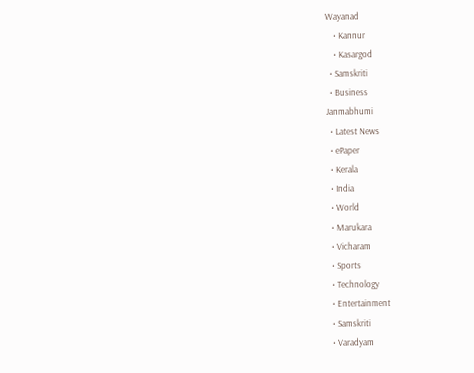Wayanad
    • Kannur
    • Kasargod
  • Samskriti
  • Business
Janmabhumi
  • Latest News
  • ePaper
  • Kerala
  • India
  • World
  • Marukara
  • Vicharam
  • Sports
  • Technology
  • Entertainment
  • Samskriti
  • Varadyam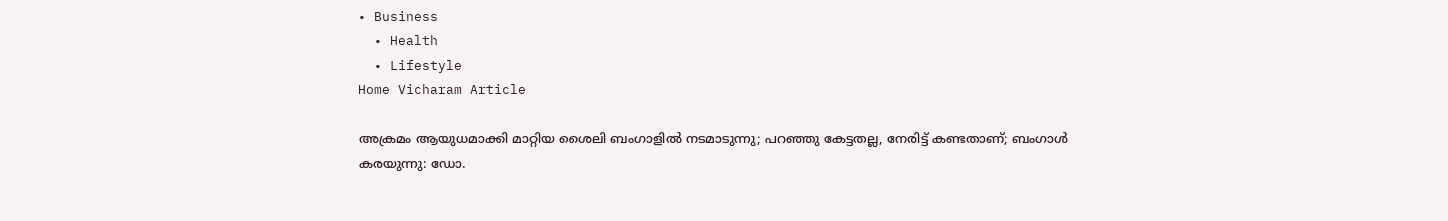• Business
  • Health
  • Lifestyle
Home Vicharam Article

അക്രമം ആയുധമാക്കി മാറ്റിയ ശൈലി ബംഗാളില്‍ നടമാടുന്നു; പറഞ്ഞു കേട്ടതല്ല, നേരിട്ട് കണ്ടതാണ്; ബംഗാള്‍ കരയുന്നു: ഡോ.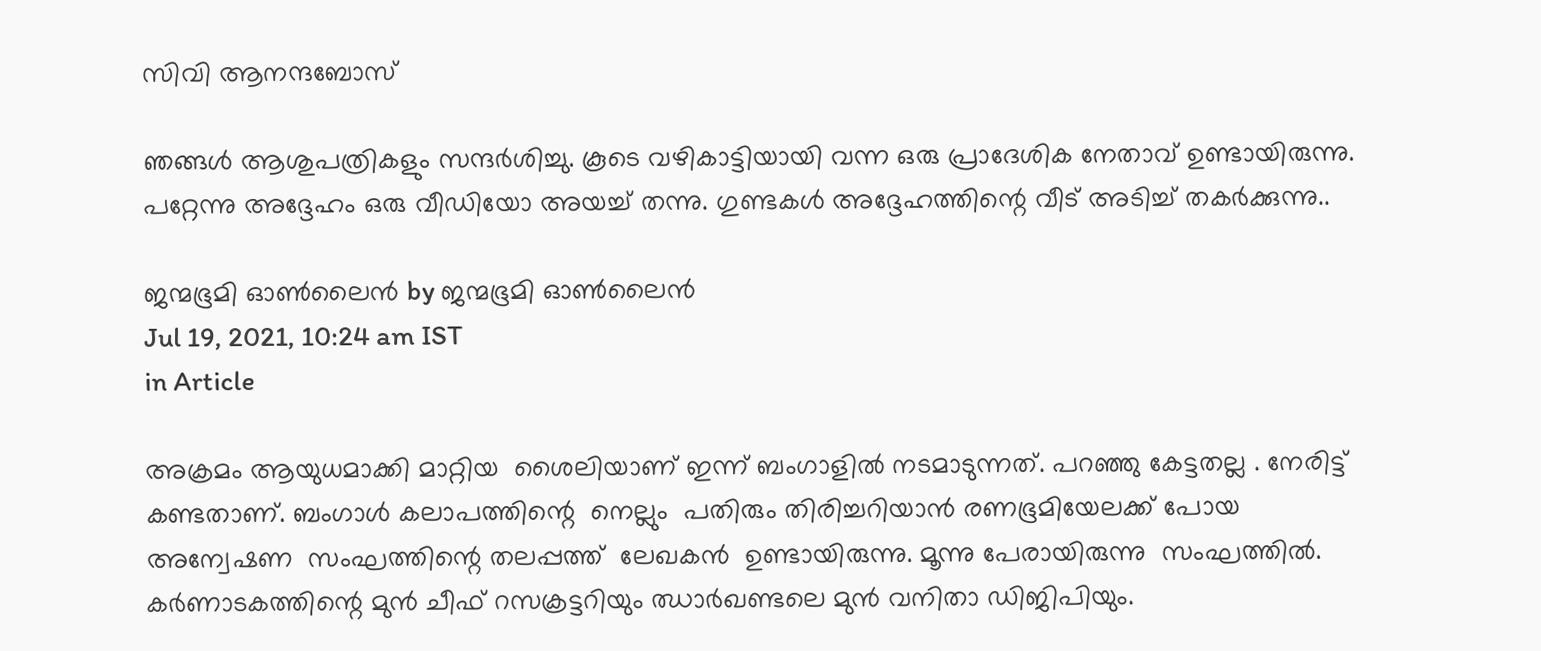സിവി ആനന്ദബോസ്

ഞങ്ങള്‍ ആശുപത്രികളും സന്ദര്‍ശിച്ചു. കൂടെ വഴികാട്ടിയായി വന്ന ഒരു പ്രാദേശിക നേതാവ് ഉണ്ടായിരുന്നു. പറ്റേന്നു അദ്ദേഹം ഒരു വീഡിയോ അയച്ച് തന്നു. ഗുണ്ടകള്‍ അദ്ദേഹത്തിന്റെ വീട് അടിച്ച് തകര്‍ക്കുന്നു..

ജന്മഭൂമി ഓണ്‍ലൈന്‍ by ജന്മഭൂമി ഓണ്‍ലൈന്‍
Jul 19, 2021, 10:24 am IST
in Article

അക്രമം ആയുധമാക്കി മാറ്റിയ  ശൈലിയാണ് ഇന്ന് ബംഗാളില്‍ നടമാടുന്നത്. പറഞ്ഞു കേട്ടതല്ല . നേരിട്ട് കണ്ടതാണ്. ബംഗാള്‍ കലാപത്തിന്റെ  നെല്ലും  പതിരും തിരിച്ചറിയാന്‍ രണഭൂമിയേലക്ക് പോയ   അന്വേഷണ  സംഘത്തിന്റെ തലപ്പത്ത്  ലേഖകന്‍  ഉണ്ടായിരുന്നു. മൂന്നു പേരായിരുന്നു  സംഘത്തില്‍. കര്‍ണാടകത്തിന്റെ മുന്‍ ചീഫ് റസക്രട്ടറിയും ഝാര്‍ഖണ്ടലെ മുന്‍ വനിതാ ഡിജിപിയും.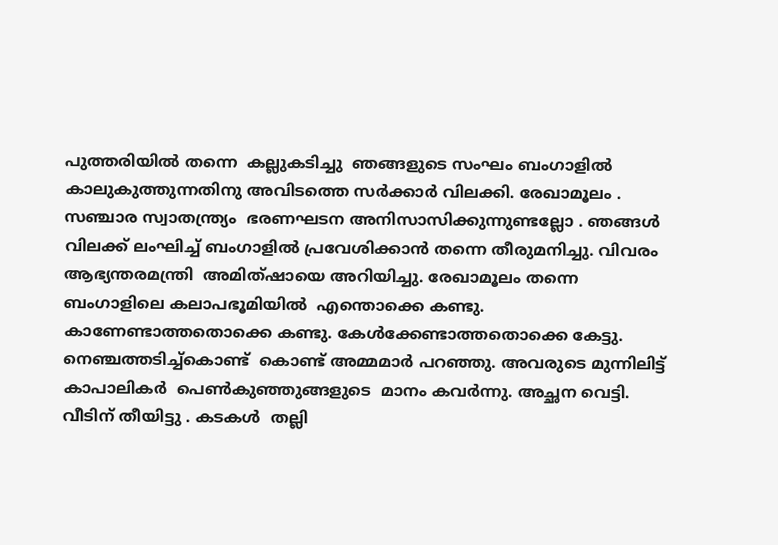പുത്തരിയില്‍ തന്നെ  കല്ലുകടിച്ചു  ഞങ്ങളുടെ സംഘം ബംഗാളില്‍ കാലുകുത്തുന്നതിനു അവിടത്തെ സര്‍ക്കാര്‍ വിലക്കി. രേഖാമൂലം . സഞ്ചാര സ്വാതന്ത്ര്യം  ഭരണഘടന അനിസാസിക്കുന്നുണ്ടല്ലോ . ഞങ്ങള്‍ വിലക്ക് ലംഘിച്ച് ബംഗാളില്‍ പ്രവേശിക്കാന്‍ തന്നെ തീരുമനിച്ചു. വിവരം ആഭ്യന്തരമന്ത്രി  അമിത്ഷായെ അറിയിച്ചു. രേഖാമൂലം തന്നെ  ബംഗാളിലെ കലാപഭൂമിയില്‍  എന്തൊക്കെ കണ്ടു. കാണേണ്ടാത്തതൊക്കെ കണ്ടു. കേള്‍ക്കേണ്ടാത്തതൊക്കെ കേട്ടു. നെഞ്ചത്തടിച്ച്‌കൊണ്ട്  കൊണ്ട് അമ്മമാര്‍ പറഞ്ഞു. അവരുടെ മുന്നിലിട്ട്  കാപാലികര്‍  പെണ്‍കുഞ്ഞുങ്ങളുടെ  മാനം കവര്‍ന്നു. അച്ഛന വെട്ടി. വീടിന് തീയിട്ടു . കടകള്‍  തല്ലി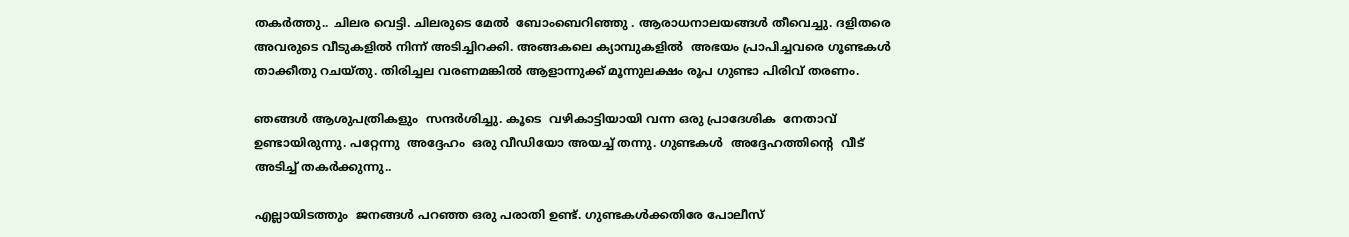തകര്‍ത്തു.. ചിലര വെട്ടി. ചിലരുടെ മേല്‍  ബോംബെറിഞ്ഞു . ആരാധനാലയങ്ങള്‍ തീവെച്ചു. ദളിതരെ  അവരുടെ വീടുകളില്‍ നിന്ന് അടിച്ചിറക്കി. അങ്ങകലെ ക്യാമ്പുകളില്‍  അഭയം പ്രാപിച്ചവരെ ഗൂണ്ടകള്‍ താക്കീതു റചയ്തു. തിരിച്ചല വരണമങ്കില്‍ ആളാന്നുക്ക് മൂന്നുലക്ഷം രൂപ ഗുണ്ടാ പിരിവ് തരണം.

ഞങ്ങള്‍ ആശുപത്രികളും  സന്ദര്‍ശിച്ചു. കൂടെ  വഴികാട്ടിയായി വന്ന ഒരു പ്രാദേശിക  നേതാവ് ഉണ്ടായിരുന്നു. പറ്റേന്നു  അദ്ദേഹം  ഒരു വീഡിയോ അയച്ച് തന്നു. ഗുണ്ടകള്‍  അദ്ദേഹത്തിന്റെ  വീട് അടിച്ച് തകര്‍ക്കുന്നു..

എല്ലായിടത്തും  ജനങ്ങള്‍ പറഞ്ഞ ഒരു പരാതി ഉണ്ട്. ഗുണ്ടകള്‍ക്കതിരേ പോലീസ്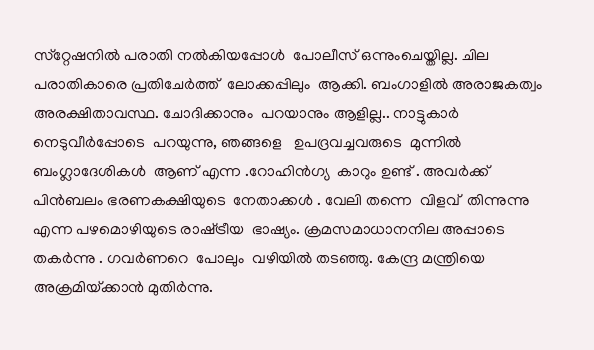സ്‌റ്റേഷനില്‍ പരാതി നല്‍കിയപ്പോള്‍  പോലീസ് ഒന്നുംചെയ്തില്ല. ചില പരാതികാരെ പ്രതിചേര്‍ത്ത്  ലോക്കപ്പിലും  ആക്കി. ബംഗാളില്‍ അരാജകത്വം  അരക്ഷിതാവസ്ഥ. ചോദിക്കാനും  പറയാനും ആളില്ല.. നാട്ടുകാര്‍ നെടുവീര്‍പ്പോടെ  പറയുന്നു, ഞങ്ങളെ   ഉപദ്രവച്ചവരുടെ  മുന്നില്‍ ബംഗ്ലാദേശികള്‍  ആണ് എന്ന .റോഹിന്‍ഗ്യ  കാറും ഉണ്ട് . അവര്‍ക്ക് പിന്‍ബലം ഭരണകക്ഷിയുടെ  നേതാക്കള്‍ . വേലി തന്നെ  വിളവ്  തിന്നുന്നു എന്ന പഴമൊഴിയുടെ രാഷ്‌ട്രീയ  ഭാഷ്യം. ക്രമസമാധാനനില അപ്പാടെ  തകര്‍ന്നു . ഗവര്‍ണറെ  പോലും  വഴിയില്‍ തടഞ്ഞു. കേന്ദ്ര മന്ത്രിയെ  അക്രമിയ്‌ക്കാന്‍ മുതിര്‍ന്നു.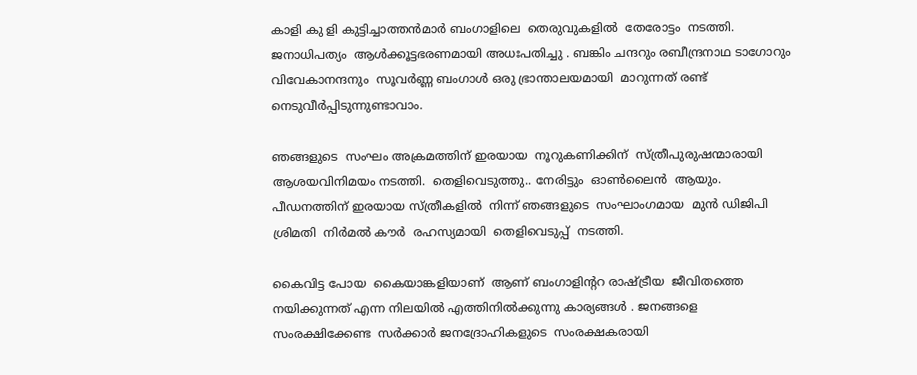കാളി കു ളി കുട്ടിച്ചാത്തന്‍മാര്‍ ബംഗാളിലെ  തെരുവുകളില്‍  തേരോട്ടം  നടത്തി. ജനാധിപത്യം  ആള്‍ക്കൂട്ടഭരണമായി അധഃപതിച്ചു . ബങ്കിം ചന്ദറും രബീന്ദ്രനാഥ ടാഗോറും  വിവേകാനന്ദനും  സൂവര്‍ണ്ണ ബംഗാള്‍ ഒരു ഭ്രാന്താലയമായി  മാറുന്നത് രണ്ട് നെടുവീര്‍പ്പിടുന്നുണ്ടാവാം.

ഞങ്ങളുടെ  സംഘം അക്രമത്തിന് ഇരയായ  നൂറുകണിക്കിന്  സ്ത്രീപുരുഷന്മാരായി   ആശയവിനിമയം നടത്തി.  തെളിവെടുത്തു.. നേരിട്ടും  ഓണ്‍ലൈന്‍  ആയും. പീഡനത്തിന് ഇരയായ സ്ത്രീകളില്‍  നിന്ന് ഞങ്ങളുടെ  സംഘാംഗമായ  മുന്‍ ഡിജിപി ശ്രിമതി  നിര്‍മല്‍ കൗര്‍  രഹസ്യമായി  തെളിവെടുപ്പ്  നടത്തി.

കൈവിട്ട പോയ  കൈയാങ്കളിയാണ്  ആണ് ബംഗാളിന്ററ രാഷ്‌ട്രീയ  ജീവിതത്തെ  നയിക്കുന്നത് എന്ന നിലയില്‍ എത്തിനില്‍ക്കുന്നു കാര്യങ്ങള്‍ . ജനങ്ങളെ  സംരക്ഷിക്കേണ്ട  സര്‍ക്കാര്‍ ജനദ്രോഹികളുടെ  സംരക്ഷകരായി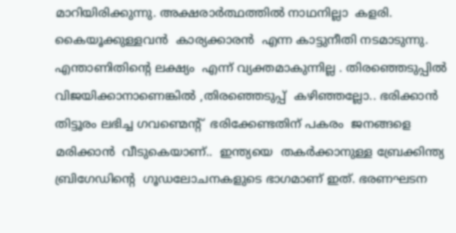മാറിയിരിക്കുന്നു. അക്ഷരാര്‍ത്ഥത്തില്‍ നാഥനില്ലാ  കളരി. കൈയൂക്കുള്ളവന്‍  കാര്യക്കാരന്‍  എന്ന കാട്ടുനീതി നടമാടുന്നു. എന്താണിതിന്റെ ലക്ഷ്യം  എന്ന് വ്യക്തമാകുന്നില്ല . തിരഞ്ഞെടുപ്പില്‍  വിജയിക്കാനാണെങ്കില്‍ ,തിരഞ്ഞെടുപ്പ്  കഴിഞ്ഞല്ലോ.. ഭരിക്കാന്‍ തിട്ടൂരം ലഭിച്ച ഗവണ്മെന്റ്  ഭരിക്കേണ്ടതിന് പകരം  ജനങ്ങളെ  മരിക്കാന്‍  വീടുകെയാണ്..  ഇന്ത്യയെ  തകര്‍ക്കാനുള്ള ബ്രേക്കിന്ത്യ ബ്രിഗേഡിന്റെ  ഗൂഡലോചനകളുടെ ഭാഗമാണ് ഇത്. ഭരണഘടന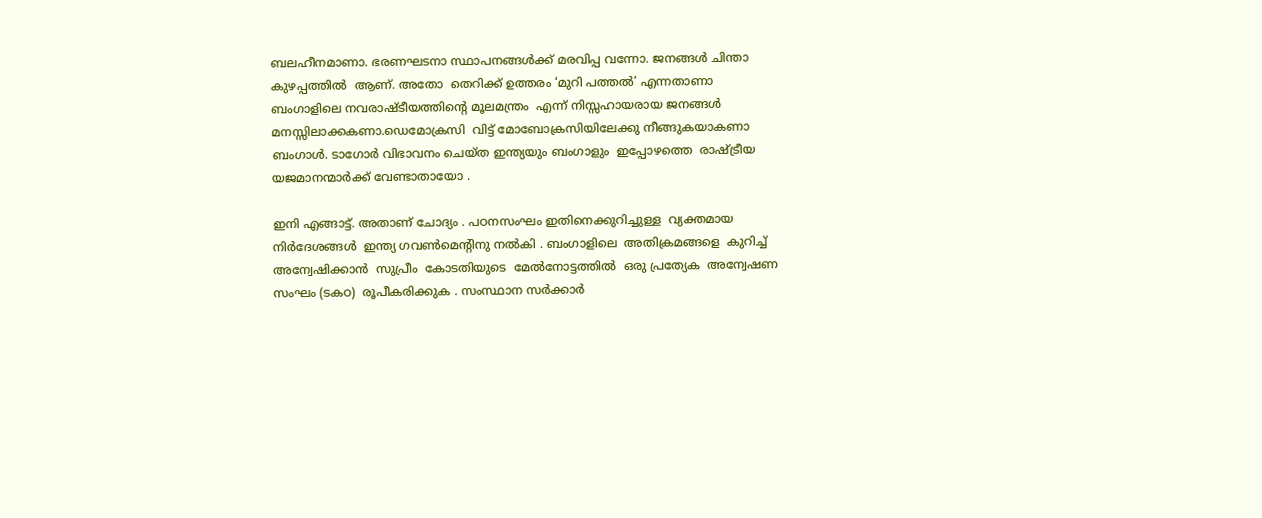ബലഹീനമാണാ. ഭരണഘടനാ സ്ഥാപനങ്ങള്‍ക്ക് മരവിപ്പ വന്നോ. ജനങ്ങള്‍ ചിന്താ കുഴപ്പത്തില്‍  ആണ്. അതോ  തെറിക്ക് ഉത്തരം ‘മുറി പത്തല്‍’ എന്നതാണാ ബംഗാളിലെ നവരാഷ്ടീയത്തിന്റെ മൂലമന്ത്രം  എന്ന് നിസ്സഹായരായ ജനങ്ങള്‍ മനസ്സിലാക്കകണാ.ഡെമോക്രസി  വിട്ട് മോബോക്രസിയിലേക്കു നീങ്ങുകയാകണാ ബംഗാള്‍. ടാഗോര്‍ വിഭാവനം ചെയ്ത ഇന്ത്യയും ബംഗാളും  ഇപ്പോഴത്തെ  രാഷ്‌ട്രീയ  യജമാനന്മാര്‍ക്ക് വേണ്ടാതായോ .

ഇനി എങ്ങാട്ട്. അതാണ് ചോദ്യം . പഠനസംഘം ഇതിനെക്കുറിച്ചുള്ള  വ്യക്തമായ  നിര്‍ദേശങ്ങള്‍  ഇന്ത്യ ഗവണ്‍മെന്റിനു നല്‍കി . ബംഗാളിലെ  അതിക്രമങ്ങളെ  കുറിച്ച് അന്വേഷിക്കാന്‍  സുപ്രീം  കോടതിയുടെ  മേല്‍നോട്ടത്തില്‍  ഒരു പ്രത്യേക  അന്വേഷണ  സംഘം (ടകഠ)  രൂപീകരിക്കുക . സംസ്ഥാന സര്‍ക്കാര്‍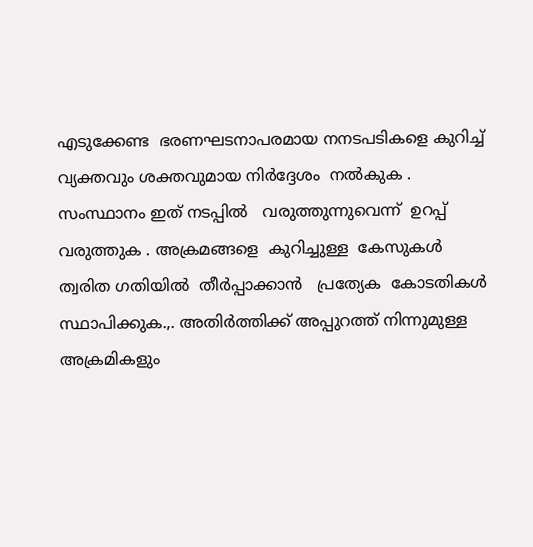എടുക്കേണ്ട  ഭരണഘടനാപരമായ നനടപടികളെ കുറിച്ച്   വ്യക്തവും ശക്തവുമായ നിര്‍ദ്ദേശം  നല്‍കുക . സംസ്ഥാനം ഇത് നടപ്പില്‍   വരുത്തുന്നുവെന്ന്  ഉറപ്പ്  വരുത്തുക . അക്രമങ്ങളെ  കുറിച്ചുള്ള  കേസുകള്‍  ത്വരിത ഗതിയില്‍  തീര്‍പ്പാക്കാന്‍   പ്രത്യേക  കോടതികള്‍  സ്ഥാപിക്കുക.,. അതിര്‍ത്തിക്ക് അപ്പുറത്ത് നിന്നുമുള്ള അക്രമികളും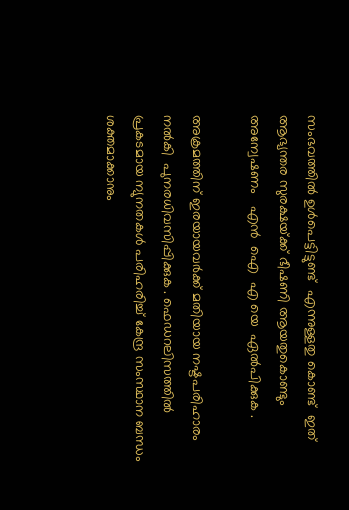സംഭവത്തില്‍ ഉള്‍പെട്ടിട്ടുണ്ട്  എന്നുള്ളതു കൊണ്ട്  ഇത്  ആഭ്യന്തര സുരക്ഷയ്‌ക്ക് ഭീഷണി ആയതുകൊണ്ടും  അന്വേഷണം   എന്‍  ഐ  എ യെ  ഏല്‍പിക്കുക .

അക്രമത്തിന് ഇരയായവര്‍ക്ക് മതിയായ നഷ്ടപരിഹാരം  നല്‍കി  പുനരധിവസിപ്പിക്കുക . ഫെഡറലിസത്തില്‍ പ്രകടമായ ന്യുനതകള്‍ പരിഹരിച്ച് കേന്ദ്ര സംസ്ഥാന ബന്ധം ശക്തമാക്കാനും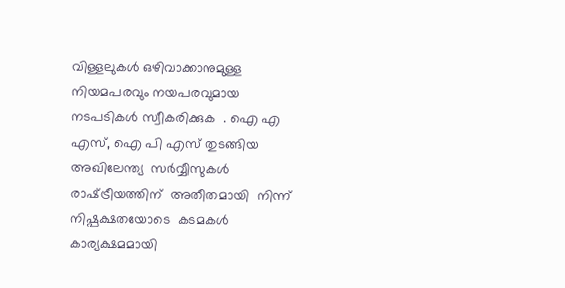വിള്ളലുകള്‍ ഒഴിവാക്കാനുമുള്ള നിയമപരവും നയപരവുമായ നടപടികള്‍ സ്വീകരിക്കുക  . ഐ എ എസ്, ഐ പി എസ് തുടങ്ങിയ അഖിലേന്ത്യ  സര്‍വ്വീസുകള്‍ രാഷ്‌ട്രീയത്തിന്  അതീതമായി  നിന്ന് നിഷ്പക്ഷതയോടെ  കടമകള്‍ കാര്യക്ഷമമായി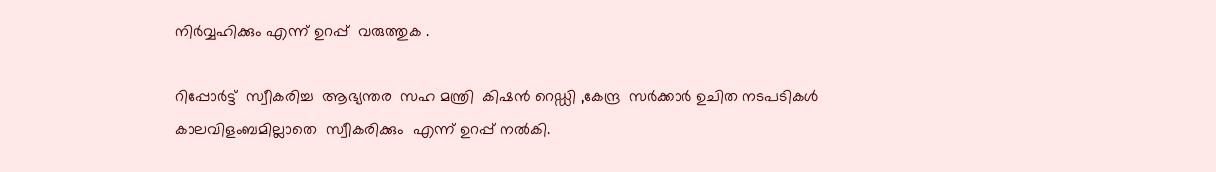നിര്‍വ്വഹിക്കും എന്ന് ഉറപ്പ്  വരുത്തുക .

റിപ്പോര്‍ട്ട്  സ്വീകരിച്ച  ആഭ്യന്തര  സഹ മന്ത്രി  കിഷന്‍ റെഡ്ഡി ,കേന്ദ്ര  സര്‍ക്കാര്‍ ഉചിത നടപടികള്‍ കാലവിളംബമില്ലാതെ  സ്വീകരിക്കും  എന്ന് ഉറപ്പ് നല്‍കി.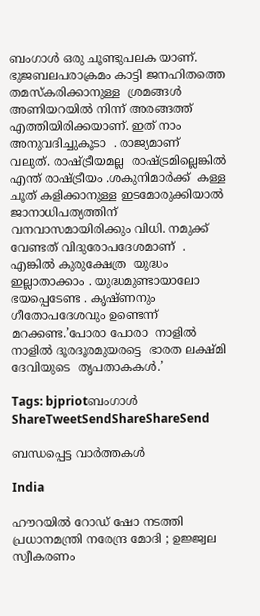ബംഗാള്‍ ഒരു ചൂണ്ടുപലക യാണ്. ഭുജബലപരാക്രമം കാട്ടി ജനഹിതത്തെ  തമസ്‌കരിക്കാനുള്ള  ശ്രമങ്ങള്‍  അണിയറയില്‍ നിന്ന് അരങ്ങത്ത് എത്തിയിരിക്കയാണ്. ഇത് നാം അനുവദിച്ചുകൂടാ  . രാജ്യമാണ്  വലുത്. രാഷ്‌ട്രീയമല്ല  രാഷ്‌ട്രമില്ലെങ്കില്‍ എന്ത് രാഷ്‌ട്രീയം .ശകുനിമാര്‍ക്ക്  കള്ള ചൂത് കളിക്കാനുള്ള ഇടമോരുക്കിയാല്‍ ജാനാധിപത്യത്തിന് വനവാസമായിരിക്കും വിധി. നമുക്ക് വേണ്ടത് വിദുരോപദേശമാണ്  . എങ്കില്‍ കുരുക്ഷേത്ര  യുദ്ധം ഇല്ലാതാക്കാം . യുദ്ധമുണ്ടായാലോ  ഭയപ്പെടേണ്ട . കൃഷ്ണനും  ഗീതോപദേശവും ഉണ്ടെന്ന്   മറക്കണ്ട.’പോരാ പോരാ  നാളില്‍ നാളില്‍ ദൂരദൂരമുയരട്ടെ  ഭാരത ലക്ഷ്മി ദേവിയുടെ  തൃപതാകകള്‍.’

Tags: bjpriotബംഗാള്‍
ShareTweetSendShareShareSend

ബന്ധപ്പെട്ട വാര്‍ത്തകള്‍

India

ഹൗറയിൽ റോഡ് ഷോ നടത്തി പ്രധാനമന്ത്രി നരേന്ദ്ര മോദി ; ഉജ്ജ്വല സ്വീകരണം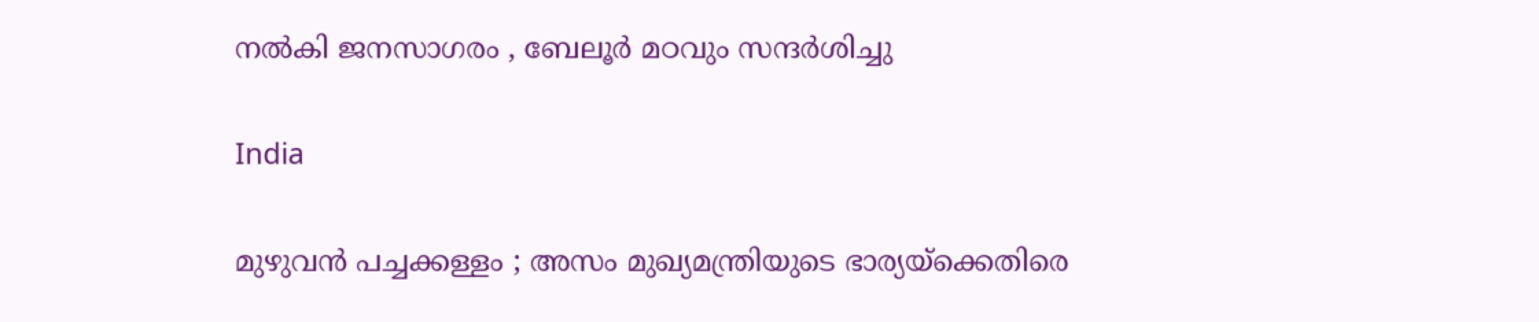നൽകി ജനസാഗരം , ബേലൂർ മഠവും സന്ദർശിച്ചു

India

മുഴുവൻ പച്ചക്കള്ളം ; അസം മുഖ്യമന്ത്രിയുടെ ഭാര്യയ്‌ക്കെതിരെ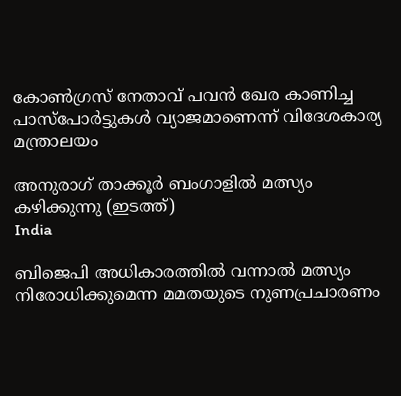കോൺഗ്രസ് നേതാവ് പവൻ ഖേര കാണിച്ച പാസ്‌പോർട്ടുകൾ വ്യാജമാണെന്ന് വിദേശകാര്യ മന്ത്രാലയം

അനുരാഗ് താക്കൂര്‍ ബംഗാളില്‍ മത്സ്യം കഴിക്കുന്നു (ഇടത്ത്)
India

ബിജെപി അധികാരത്തില്‍ വന്നാല്‍ മത്സ്യം നിരോധിക്കുമെന്ന മമതയുടെ നുണപ്രചാരണം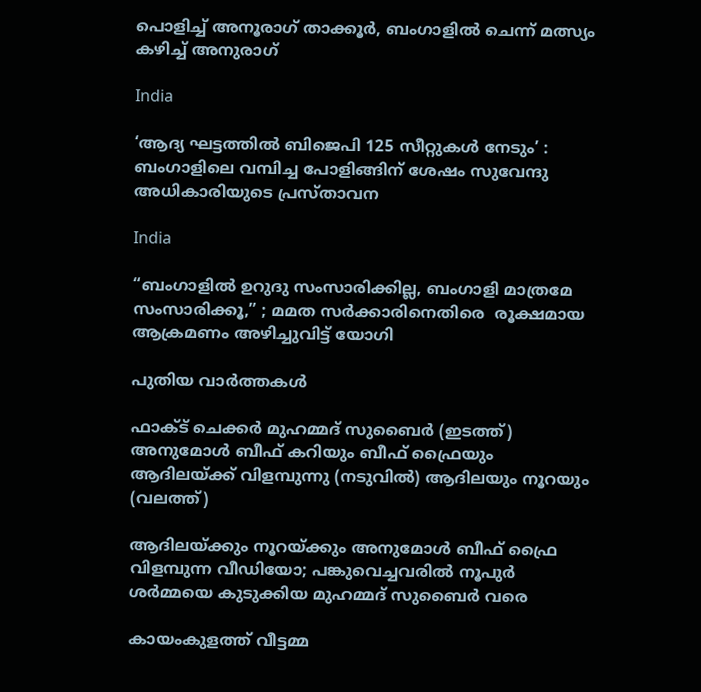പൊളിച്ച് അനൂരാഗ് താക്കൂര്‍, ബംഗാളില്‍ ചെന്ന് മത്സ്യം കഴിച്ച് അനുരാഗ്

India

‘ആദ്യ ഘട്ടത്തിൽ ബിജെപി 125 സീറ്റുകൾ നേടും’ : ബംഗാളിലെ വമ്പിച്ച പോളിങ്ങിന് ശേഷം സുവേന്ദു അധികാരിയുടെ പ്രസ്താവന

India

“ബംഗാളിൽ ഉറുദു സംസാരിക്കില്ല, ബംഗാളി മാത്രമേ സംസാരിക്കൂ,” ; മമത സർക്കാരിനെതിരെ  രൂക്ഷമായ ആക്രമണം അഴിച്ചുവിട്ട് യോഗി

പുതിയ വാര്‍ത്തകള്‍

ഫാക്ട് ചെക്കര്‍ മുഹമ്മദ് സുബൈര്‍ (ഇടത്ത്) അനുമോള്‍ ബീഫ് കറിയും ബീഫ് ഫ്രൈയും ആദിലയ്ക്ക് വിളമ്പുന്നു (നടുവില്‍) ആദിലയും നൂറയും (വലത്ത്)

ആദിലയ്‌ക്കും നൂറയ്‌ക്കും അനുമോള്‍ ബീഫ് ഫ്രൈ വിളമ്പുന്ന വീഡിയോ; പങ്കുവെച്ചവരില്‍ നൂപുര്‍ ശര്‍മ്മയെ കുടുക്കിയ മുഹമ്മദ് സുബൈര്‍ വരെ

കായംകുളത്ത് വീട്ടമ്മ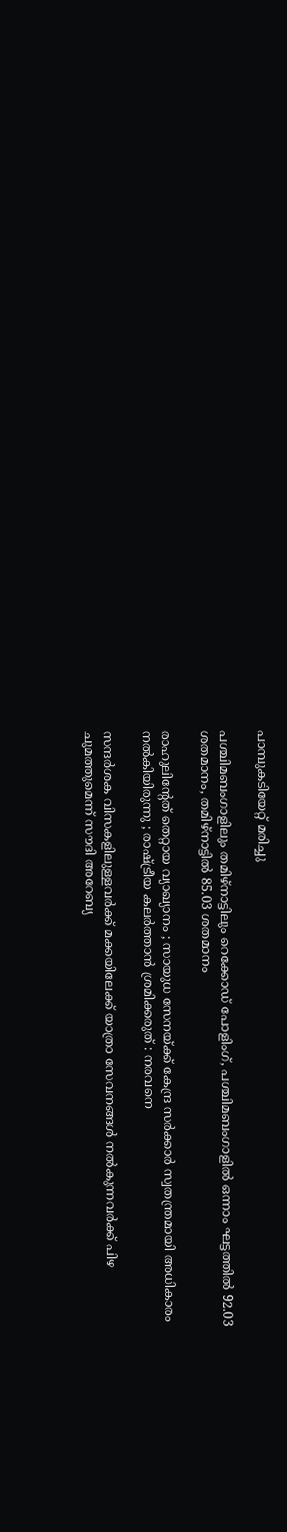പാമ്പുകടിയേറ്റ് മരിച്ചു

പശ്ചിമബംഗാളിലും തമിഴ്‌നാട്ടിലും റെക്കോഡ് പോളിംഗ്, പശ്ചിമബംഗാളില്‍ ഒന്നാം ഘട്ടത്തില്‍ 92.03 ശതമാനം, തമിഴ്‌നാട്ടില്‍ 85.03 ശതമാനം

രാഹുലിന്റേത് തെറ്റായ വ്യാഖ്യാനം ; സായുധ സേനയ്‌ക്ക് കേന്ദ്ര സർക്കാർ സ്വതന്ത്രമായി അധികാരം നൽകിയിരുന്നു ; രാഷ്‌ട്രീയ കലർത്താൻ ശ്രമിക്കരുത് : നരവനെ

സന്ദർശക വിസകളിലുള്ളവർക്ക് മക്കയിലേക്ക് യാത്രാ സേവനങ്ങൾ നൽകുന്നവർക്ക് പിഴ ചുമത്തുമെന്ന് സൗദി അറേബ്യ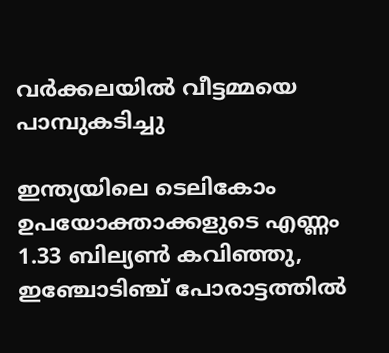വര്‍ക്കലയില്‍ വീട്ടമ്മയെ പാമ്പുകടിച്ചു

ഇന്ത്യയിലെ ടെലികോം ഉപയോക്താക്കളുടെ എണ്ണം 1.33 ബില്യൺ കവിഞ്ഞു, ഇഞ്ചോടിഞ്ച് പോരാട്ടത്തിൽ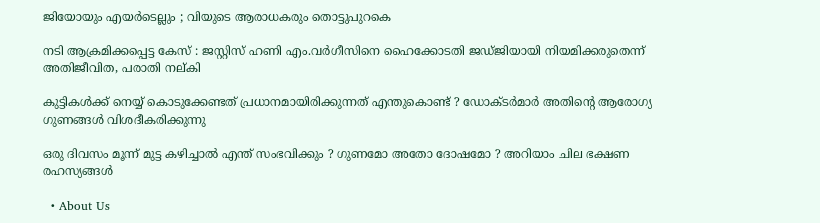ജിയോയും എയർടെല്ലും ; വിയുടെ ആരാധകരും തൊട്ടുപുറകെ

നടി ആക്രമിക്കപ്പെട്ട കേസ് : ജസ്റ്റിസ് ഹണി എം.വര്‍ഗീസിനെ ഹൈക്കോടതി ജഡ്ജിയായി നിയമിക്കരുതെന്ന് അതിജീവിത, പരാതി നല്കി

കുട്ടികൾക്ക് നെയ്യ് കൊടുക്കേണ്ടത് പ്രധാനമായിരിക്കുന്നത് എന്തുകൊണ്ട് ? ഡോക്ടർമാർ അതിന്റെ ആരോഗ്യ ഗുണങ്ങൾ വിശദീകരിക്കുന്നു

ഒരു ദിവസം മൂന്ന് മുട്ട കഴിച്ചാൽ എന്ത് സംഭവിക്കും ? ഗുണമോ അതോ ദോഷമോ ? അറിയാം ചില ഭക്ഷണ രഹസ്യങ്ങൾ

  • About Us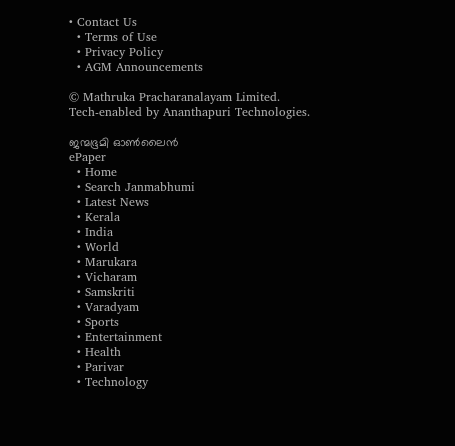• Contact Us
  • Terms of Use
  • Privacy Policy
  • AGM Announcements

© Mathruka Pracharanalayam Limited.
Tech-enabled by Ananthapuri Technologies.

ജന്മഭൂമി ഓണ്‍ലൈന്‍
ePaper
  • Home
  • Search Janmabhumi
  • Latest News
  • Kerala
  • India
  • World
  • Marukara
  • Vicharam
  • Samskriti
  • Varadyam
  • Sports
  • Entertainment
  • Health
  • Parivar
  • Technology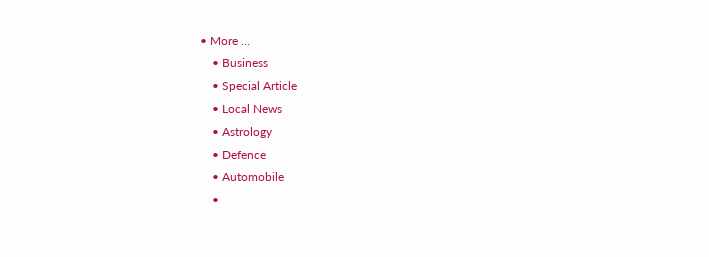• More …
    • Business
    • Special Article
    • Local News
    • Astrology
    • Defence
    • Automobile
    •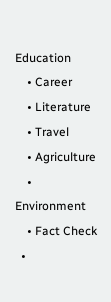Education
    • Career
    • Literature
    • Travel
    • Agriculture
    • Environment
    • Fact Check
  •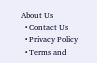About Us
  • Contact Us
  • Privacy Policy
  • Terms and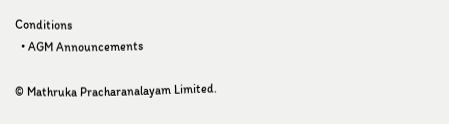Conditions
  • AGM Announcements

© Mathruka Pracharanalayam Limited.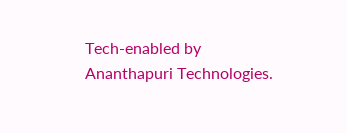Tech-enabled by Ananthapuri Technologies.